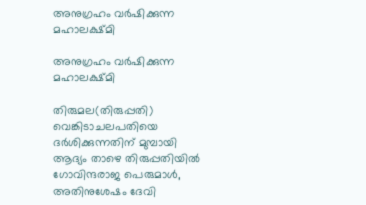അനുഗ്രഹം വര്‍ഷിക്കുന്ന മഹാലക്ഷ്മി

അനുഗ്രഹം വര്‍ഷിക്കുന്ന മഹാലക്ഷ്മി

തിരുമല(തിരുപ്പതി) വെങ്കിടാചലപതിയെ ദര്‍ശിക്കുന്നതിന് മുമ്പായി ആദ്യം താഴെ തിരുപ്പതിയില്‍ ഗോവിന്ദരാജ പെരുമാള്‍, അതിനുശേഷം ദേവി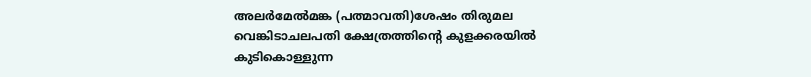അലര്‍മേല്‍മങ്ക (പത്മാവതി)ശേഷം തിരുമല വെങ്കിടാചലപതി ക്ഷേത്രത്തിന്‍റെ കുളക്കരയില്‍ കുടികൊള്ളുന്ന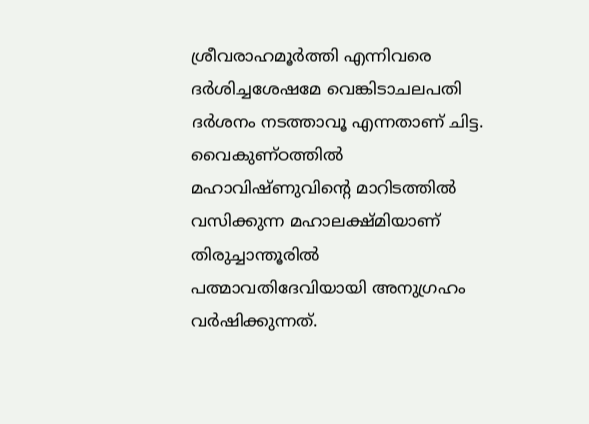ശ്രീവരാഹമൂര്‍ത്തി എന്നിവരെ ദര്‍ശിച്ചശേഷമേ വെങ്കിടാചലപതി ദര്‍ശനം നടത്താവൂ എന്നതാണ് ചിട്ട. വൈകുണ്ഠത്തില്‍ മഹാവിഷ്ണുവിന്‍റെ മാറിടത്തില്‍ വസിക്കുന്ന മഹാലക്ഷ്മിയാണ് തിരുച്ചാന്തൂരില്‍ പത്മാവതിദേവിയായി അനുഗ്രഹം വര്‍ഷിക്കുന്നത്.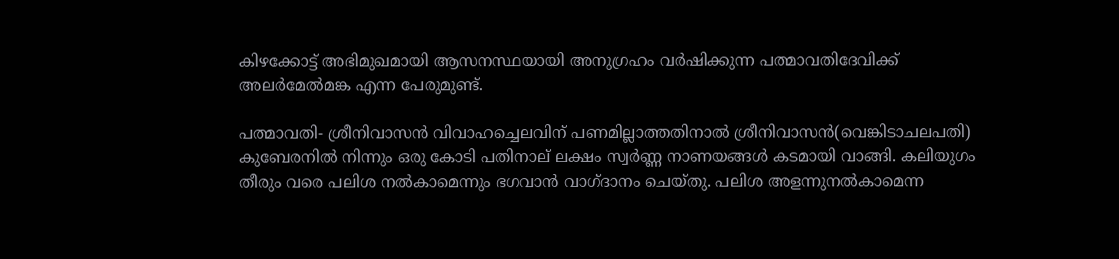കിഴക്കോട്ട് അഭിമുഖമായി ആസനസ്ഥയായി അനുഗ്രഹം വര്‍ഷിക്കുന്ന പത്മാവതിദേവിക്ക് അലര്‍മേല്‍മങ്ക എന്ന പേരുമുണ്ട്.

പത്മാവതി- ശ്രീനിവാസന്‍ വിവാഹച്ചെലവിന് പണമില്ലാത്തതിനാല്‍ ശ്രീനിവാസന്‍(വെങ്കിടാചലപതി) കുബേരനില്‍ നിന്നും ഒരു കോടി പതിനാല് ലക്ഷം സ്വര്‍ണ്ണ നാണയങ്ങള്‍ കടമായി വാങ്ങി. കലിയുഗം തീരും വരെ പലിശ നല്‍കാമെന്നും ഭഗവാന്‍ വാഗ്ദാനം ചെയ്തു. പലിശ അളന്നുനല്‍കാമെന്ന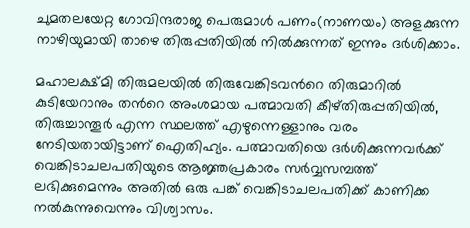ചുമതലയേറ്റ ഗോവിന്ദരാജ പെരുമാള്‍ പണം(നാണയം) അളക്കുന്ന നാഴിയുമായി താഴെ തിരുപ്പതിയില്‍ നില്‍ക്കുന്നത് ഇന്നും ദര്‍ശിക്കാം.

മഹാലക്ഷ്മി തിരുമലയില്‍ തിരുവേങ്കിടവന്‍റെ തിരുമാറില്‍ കുടിയേറാനും തന്‍റെ അംശമായ പത്മാവതി കീഴ്തിരുപ്പതിയില്‍, തിരുച്ചാന്തൂര്‍ എന്ന സ്ഥലത്ത് എഴുന്നെള്ളാനും വരം നേടിയതായിട്ടാണ് ഐതിഹ്യം. പത്മാവതിയെ ദര്‍ശിക്കുന്നവര്‍ക്ക് വെങ്കിടാചലപതിയുടെ ആജ്ഞപ്രകാരം സര്‍വ്വസമ്പത്ത് ലഭിക്കുമെന്നും അതില്‍ ഒരു പങ്ക് വെങ്കിടാചലപതിക്ക് കാണിക്ക നല്‍കുന്നുവെന്നും വിശ്വാസം.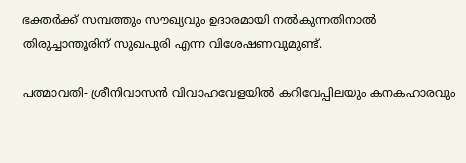ഭക്തര്‍ക്ക് സമ്പത്തും സൗഖ്യവും ഉദാരമായി നല്‍കുന്നതിനാല്‍ തിരുച്ചാന്തൂരിന് സുഖപുരി എന്ന വിശേഷണവുമുണ്ട്.

പത്മാവതി- ശ്രീനിവാസന്‍ വിവാഹവേളയില്‍ കറിവേപ്പിലയും കനകഹാരവും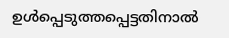ഉള്‍പ്പെടുത്തപ്പെട്ടതിനാല്‍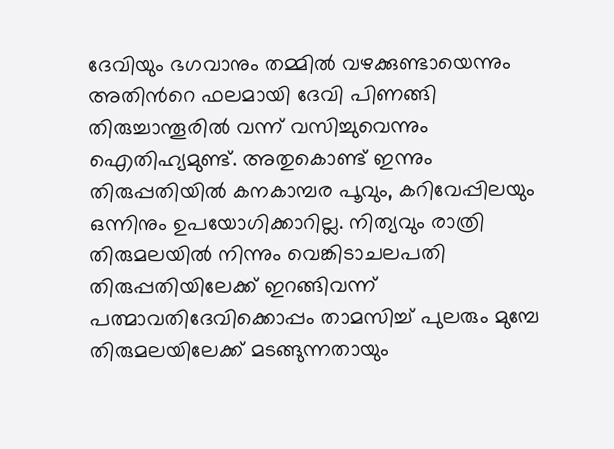ദേവിയും ഭഗവാനും തമ്മില്‍ വഴക്കുണ്ടായെന്നും അതിന്‍റെ ഫലമായി ദേവി പിണങ്ങി തിരുച്ചാന്തൂരില്‍ വന്ന് വസിച്ചുവെന്നും ഐതിഹ്യമുണ്ട്. അതുകൊണ്ട് ഇന്നും തിരുപ്പതിയില്‍ കനകാമ്പര പൂവും, കറിവേപ്പിലയും ഒന്നിനും ഉപയോഗിക്കാറില്ല. നിത്യവും രാത്രി തിരുമലയില്‍ നിന്നും വെങ്കിടാചലപതി തിരുപ്പതിയിലേക്ക് ഇറങ്ങിവന്ന് പത്മാവതിദേവിക്കൊപ്പം താമസിച്ച് പുലരും മുമ്പേ തിരുമലയിലേക്ക് മടങ്ങുന്നതായും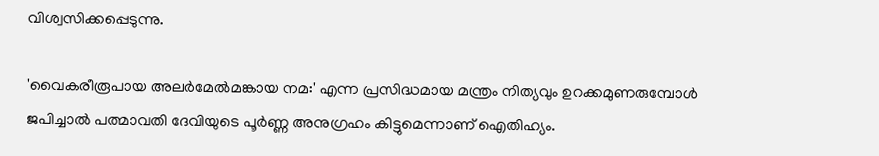വിശ്വസിക്കപ്പെടുന്നു.

'വൈകരീരൂപായ അലര്‍മേല്‍മങ്കായ നമ:' എന്ന പ്രസിദ്ധമായ മന്ത്രം നിത്യവും ഉറക്കമുണരുമ്പോള്‍ ജപിച്ചാല്‍ പത്മാവതി ദേവിയുടെ പൂര്‍ണ്ണ അനുഗ്രഹം കിട്ടുമെന്നാണ് ഐതിഹ്യം.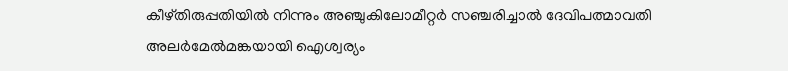കീഴ്തിരുപ്പതിയില്‍ നിന്നും അഞ്ചുകിലോമീറ്റര്‍ സഞ്ചരിച്ചാല്‍ ദേവിപത്മാവതി അലര്‍മേല്‍മങ്കയായി ഐശ്വര്യം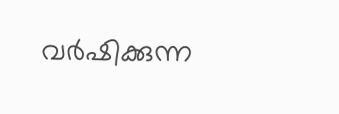വര്‍ഷിക്കുന്ന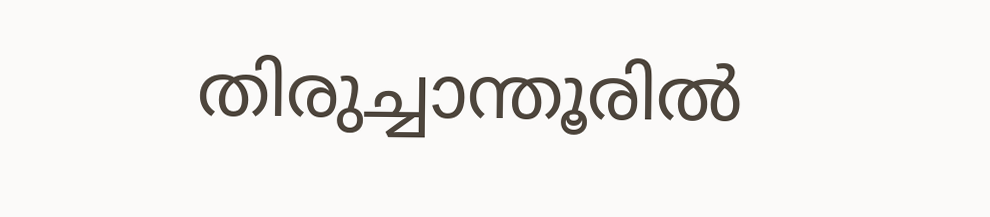തിരുച്ചാന്തൂരില്‍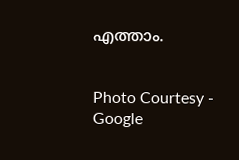എത്താം.


Photo Courtesy - Google